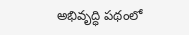అభివృద్ధి పథంలో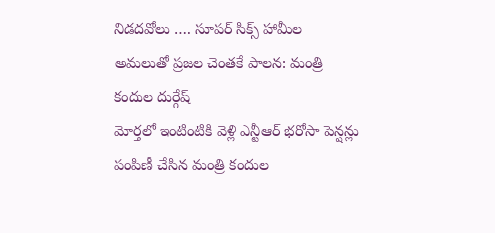నిడదవోలు …. సూపర్ సిక్స్ హామీల అమలుతో ప్రజల చెంతకే పాలన: మంత్రి కందుల దుర్గేష్
మోర్తలో ఇంటింటికి వెళ్లి ఎన్టీఆర్ భరోసా పెన్షన్లు పంపిణీ చేసిన మంత్రి కందుల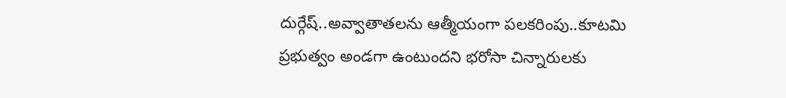దుర్గేష్..అవ్వాతాతలను ఆత్మీయంగా పలకరింపు..కూటమి ప్రభుత్వం అండగా ఉంటుందని భరోసా చిన్నారులకు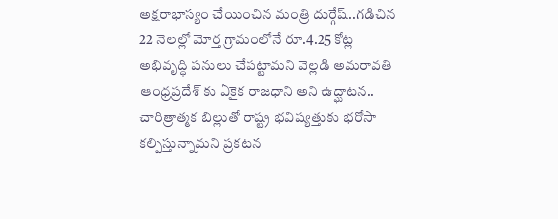అక్షరాభాస్యం చేయించిన మంత్రి దుర్గేష్..గడిచిన 22 నెలల్లో మోర్త గ్రామంలోనే రూ.4.25 కోట్ల అభివృద్ధి పనులు చేపట్టామని వెల్లడి అమరావతి ఆంధ్రప్రదేశ్ కు ఏకైక రాజధాని అని ఉద్ఘాటన.. చారిత్రాత్మక బిల్లుతో రాష్ట్ర భవిష్యత్తుకు భరోసా కల్పిస్తున్నామని ప్రకటన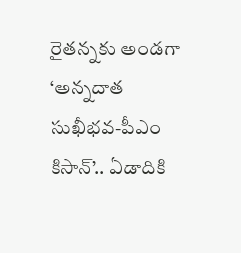రైతన్నకు అండగా ‘అన్నదాత సుఖీభవ-పీఎం కిసాన్’.. ఏడాదికి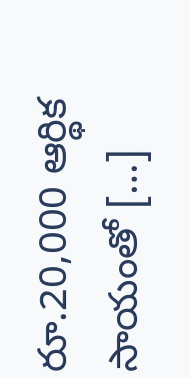రూ.20,000 ఆర్థిక సాయంతో […]